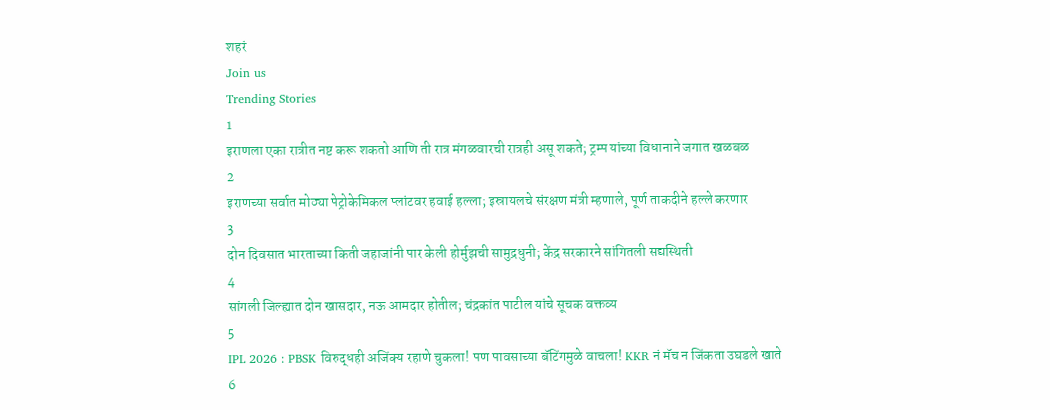शहरं
Join us
Trending Stories
1
इराणला एका रात्रीत नष्ट करू शकतो आणि ती रात्र मंगळवारची रात्रही असू शकते; ट्रम्प यांच्या विधानाने जगात खळबळ
2
इराणच्या सर्वात मोठ्या पेट्रोकेमिकल प्लांटवर हवाई हल्ला; इस्रायलचे संरक्षण मंत्री म्हणाले, पूर्ण ताकदीने हल्ले करणार
3
दोन दिवसात भारताच्या किती जहाजांनी पार केली होर्मुझची सामुद्रधुनी; केंद्र सरकारने सांगितली सद्यस्थिती
4
सांगली जिल्ह्यात दोन खासदार, नऊ आमदार होतील; चंद्रकांत पाटील यांचे सूचक वक्तव्य
5
IPL 2026 : PBSK विरुद्धही अजिंक्य रहाणे चुकला! पण पावसाच्या बॅटिंगमुळे वाचला! KKR नं मॅच न जिंकता उघडले खाते
6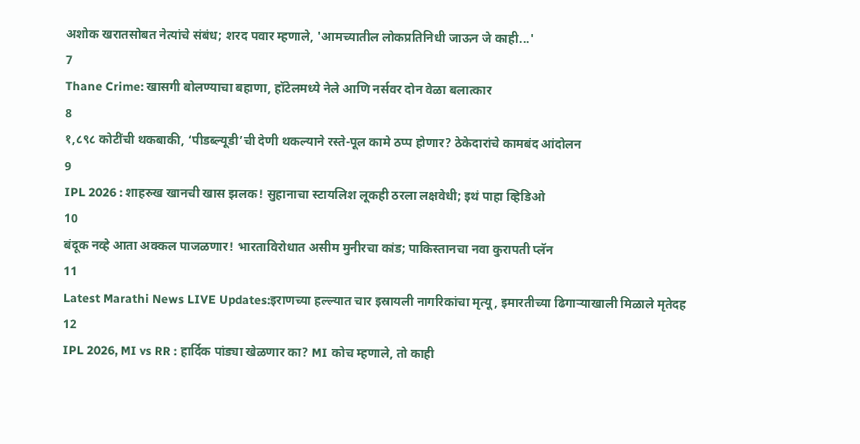अशोक खरातसोबत नेत्यांचे संबंध; शरद पवार म्हणाले, 'आमच्यातील लोकप्रतिनिधी जाऊन जे काही...'
7
Thane Crime: खासगी बोलण्याचा बहाणा, हॉटेलमध्ये नेले आणि नर्सवर दोन वेळा बलात्कार
8
१,८९८ कोटींची थकबाकी, ‘पीडब्ल्यूडी’ची देणी थकल्याने रस्ते-पूल कामे ठप्प होणार? ठेकेदारांचे कामबंद आंदोलन
9
IPL 2026 : शाहरुख खानची खास झलक! सुहानाचा स्टायलिश लूकही ठरला लक्षवेधी; इथं पाहा व्हिडिओ
10
बंदूक नव्हे आता अक्कल पाजळणार! भारताविरोधात असीम मुनीरचा कांड; पाकिस्तानचा नवा कुरापती प्लॅन
11
Latest Marathi News LIVE Updates:इराणच्या हल्ल्यात चार इस्रायली नागरिकांचा मृत्यू, इमारतीच्या ढिगाऱ्याखाली मिळाले मृतेदह
12
IPL 2026, MI vs RR : हार्दिक पांड्या खेळणार का? MI कोच म्हणाले, तो काही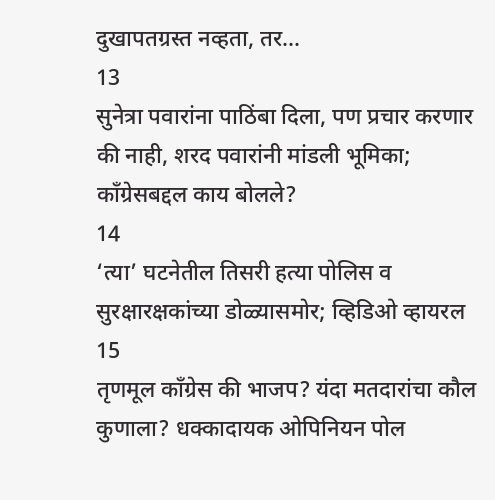दुखापतग्रस्त नव्हता, तर...
13
सुनेत्रा पवारांना पाठिंबा दिला, पण प्रचार करणार की नाही, शरद पवारांनी मांडली भूमिका; काँग्रेसबद्दल काय बोलले?
14
‘त्या’ घटनेतील तिसरी हत्या पोलिस व सुरक्षारक्षकांच्या डोळ्यासमोर; व्हिडिओ व्हायरल
15
तृणमूल काँग्रेस की भाजप? यंदा मतदारांचा कौल कुणाला? धक्कादायक ओपिनियन पोल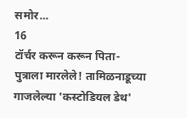समोर...
16
टॉर्चर करून करून पिता-पुत्राला मारलेले! तामिळनाडूच्या गाजलेल्या 'कस्टोडियल डेथ'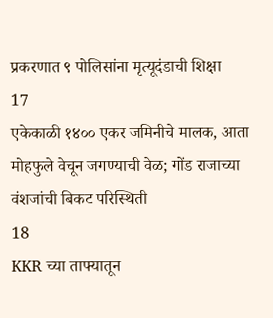प्रकरणात ९ पोलिसांना मृत्यूदंडाची शिक्षा
17
एकेकाळी १४०० एकर जमिनीचे मालक, आता मोहफुले वेचून जगण्याची वेळ; गोंड राजाच्या वंशजांची बिकट परिस्थिती
18
KKR च्या ताफ्यातून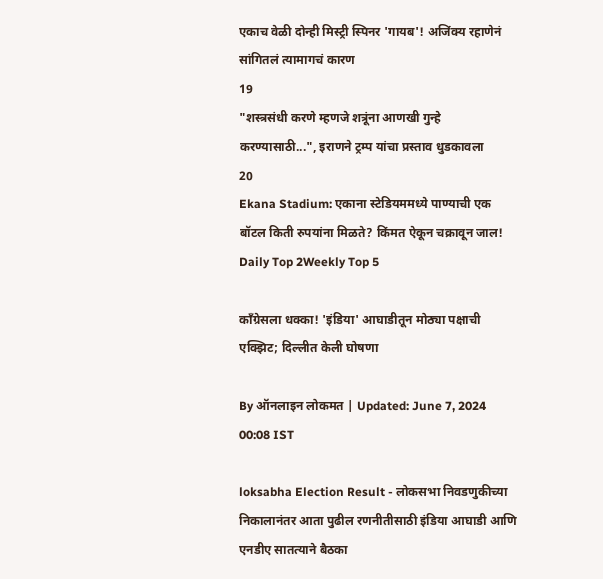एकाच वेळी दोन्ही मिस्ट्री स्पिनर 'गायब'! अजिंक्य रहाणेनं सांगितलं त्यामागचं कारण
19
"शस्त्रसंधी करणे म्हणजे शत्रूंना आणखी गुन्हे करण्यासाठी...", इराणने ट्रम्प यांचा प्रस्ताव धुडकावला
20
Ekana Stadium: एकाना स्टेडियममध्ये पाण्याची एक बॉटल किती रुपयांना मिळते? किंमत ऐकून चक्रावून जाल!
Daily Top 2Weekly Top 5

काँग्रेसला धक्का! 'इंडिया' आघाडीतून मोठ्या पक्षाची एक्झिट; दिल्लीत केली घोषणा

By ऑनलाइन लोकमत | Updated: June 7, 2024 00:08 IST

loksabha Election Result - लोकसभा निवडणुकीच्या निकालानंतर आता पुढील रणनीतीसाठी इंडिया आघाडी आणि एनडीए सातत्याने बैठका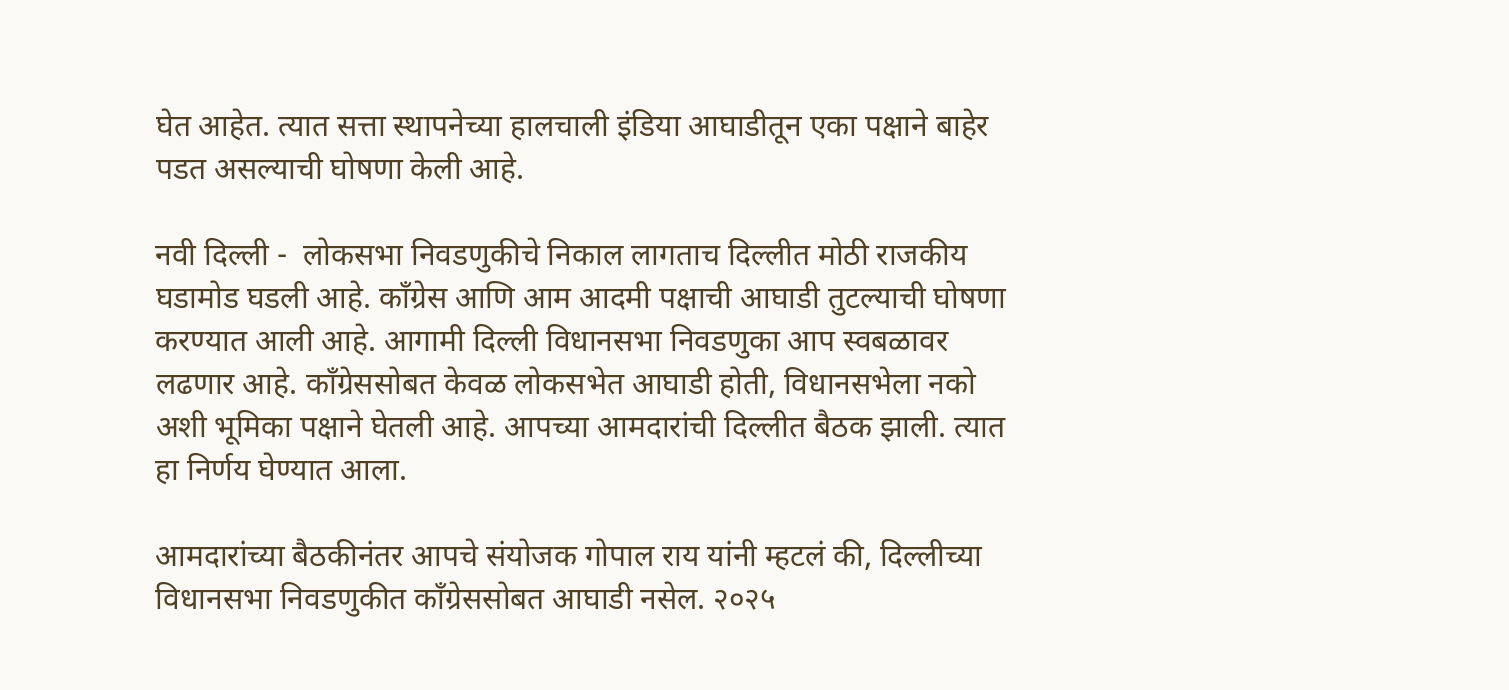घेत आहेत. त्यात सत्ता स्थापनेच्या हालचाली इंडिया आघाडीतून एका पक्षाने बाहेर पडत असल्याची घोषणा केली आहे.

नवी दिल्ली -  लोकसभा निवडणुकीचे निकाल लागताच दिल्लीत मोठी राजकीय घडामोड घडली आहे. काँग्रेस आणि आम आदमी पक्षाची आघाडी तुटल्याची घोषणा करण्यात आली आहे. आगामी दिल्ली विधानसभा निवडणुका आप स्वबळावर लढणार आहे. काँग्रेससोबत केवळ लोकसभेत आघाडी होती, विधानसभेला नको अशी भूमिका पक्षाने घेतली आहे. आपच्या आमदारांची दिल्लीत बैठक झाली. त्यात हा निर्णय घेण्यात आला.

आमदारांच्या बैठकीनंतर आपचे संयोजक गोपाल राय यांनी म्हटलं की, दिल्लीच्या विधानसभा निवडणुकीत काँग्रेससोबत आघाडी नसेल. २०२५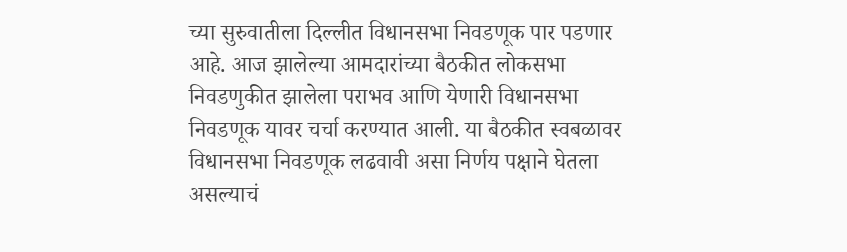च्या सुरुवातीला दिल्लीत विधानसभा निवडणूक पार पडणार आहे. आज झालेल्या आमदारांच्या बैठकीत लोकसभा निवडणुकीत झालेला पराभव आणि येणारी विधानसभा निवडणूक यावर चर्चा करण्यात आली. या बैठकीत स्वबळावर विधानसभा निवडणूक लढवावी असा निर्णय पक्षाने घेतला असल्याचं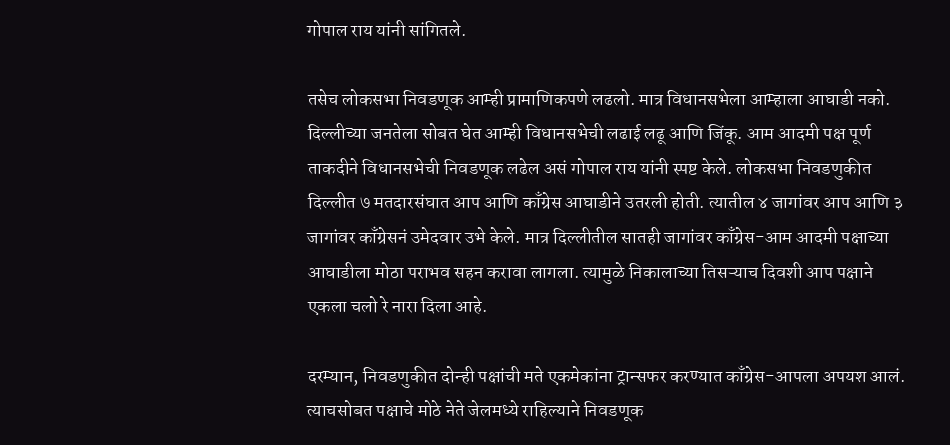गोपाल राय यांनी सांगितले.

तसेच लोकसभा निवडणूक आम्ही प्रामाणिकपणे लढलो. मात्र विधानसभेला आम्हाला आघाडी नको. दिल्लीच्या जनतेला सोबत घेत आम्ही विधानसभेची लढाई लढू आणि जिंकू. आम आदमी पक्ष पूर्ण ताकदीने विधानसभेची निवडणूक लढेल असं गोपाल राय यांनी स्पष्ट केले. लोकसभा निवडणुकीत दिल्लीत ७ मतदारसंघात आप आणि काँग्रेस आघाडीने उतरली होती. त्यातील ४ जागांवर आप आणि ३ जागांवर काँग्रेसनं उमेदवार उभे केले. मात्र दिल्लीतील सातही जागांवर काँग्रेस-आम आदमी पक्षाच्या आघाडीला मोठा पराभव सहन करावा लागला. त्यामुळे निकालाच्या तिसऱ्याच दिवशी आप पक्षाने एकला चलो रे नारा दिला आहे.

दरम्यान, निवडणुकीत दोन्ही पक्षांची मते एकमेकांना ट्रान्सफर करण्यात काँग्रेस-आपला अपयश आलं. त्याचसोबत पक्षाचे मोठे नेते जेलमध्ये राहिल्याने निवडणूक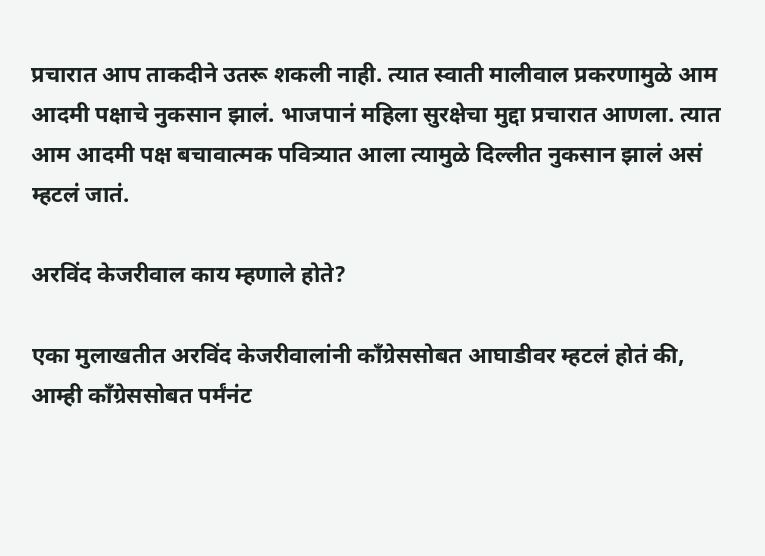प्रचारात आप ताकदीने उतरू शकली नाही. त्यात स्वाती मालीवाल प्रकरणामुळे आम आदमी पक्षाचे नुकसान झालं. भाजपानं महिला सुरक्षेचा मुद्दा प्रचारात आणला. त्यात आम आदमी पक्ष बचावात्मक पवित्र्यात आला त्यामुळे दिल्लीत नुकसान झालं असं म्हटलं जातं.

अरविंद केजरीवाल काय म्हणाले होते?

एका मुलाखतीत अरविंद केजरीवालांनी काँग्रेससोबत आघाडीवर म्हटलं होतं की, आम्ही काँग्रेससोबत पर्मंनंट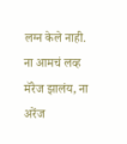लग्न केले नाही. ना आमचं लव्ह मॅरेज झालंय, ना अरेंज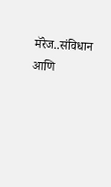मॅरेज..संविधान आणि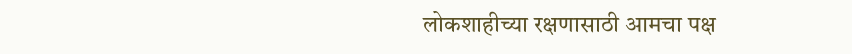लोकशाहीच्या रक्षणासाठी आमचा पक्ष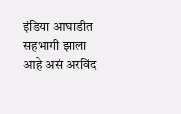इंडिया आघाडीत सहभागी झाला आहे असं अरविंद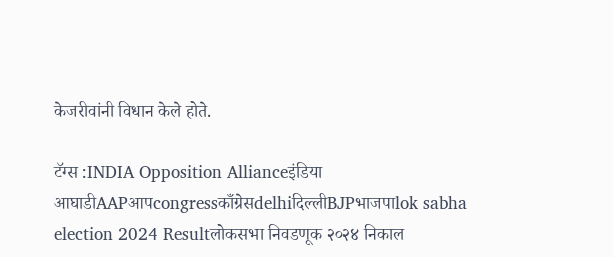केजरीवांनी विधान केले होते.

टॅग्स :INDIA Opposition Allianceइंडिया आघाडीAAPआपcongressकाँग्रेसdelhiदिल्लीBJPभाजपाlok sabha election 2024 Resultलोकसभा निवडणूक २०२४ निकाल